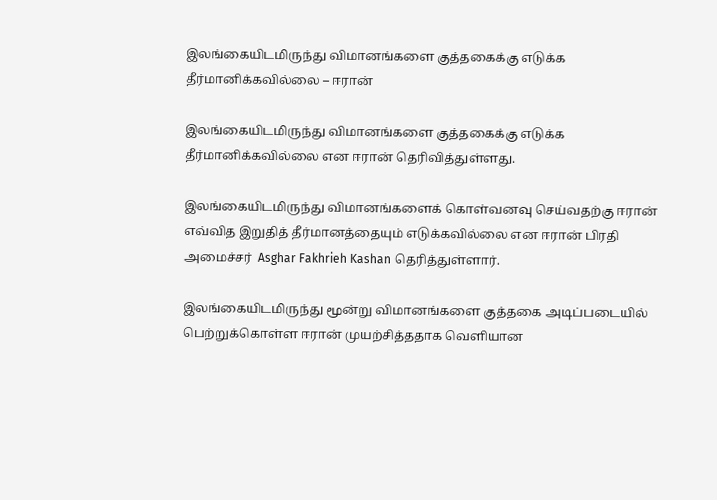இலங்கையிடமிருந்து விமானங்களை குத்தகைக்கு எடுக்க தீர்மானிக்கவில்லை – ஈரான்

இலங்கையிடமிருந்து விமானங்களை குத்தகைக்கு எடுக்க தீர்மானிக்கவில்லை என ஈரான் தெரிவித்துள்ளது.

இலங்கையிடமிருந்து விமானங்களைக் கொள்வனவு செய்வதற்கு ஈரான் எவ்வித இறுதித் தீர்மானத்தையும் எடுக்கவில்லை என ஈரான் பிரதி அமைச்சர்  Asghar Fakhrieh Kashan தெரித்துள்ளார்.

இலங்கையிடமிருந்து மூன்று விமானங்களை குத்தகை அடிப்படையில் பெற்றுக்கொள்ள ஈரான் முயற்சித்ததாக வெளியான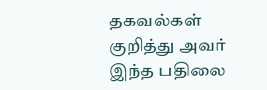தகவல்கள் குறித்து அவர் இந்த பதிலை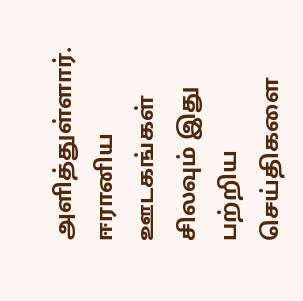அளித்துள்ளார். ஈரானிய ஊடகங்கள் சிலவும் இது பற்றிய செய்திகளை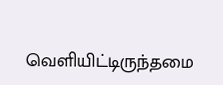வெளியிட்டிருந்தமை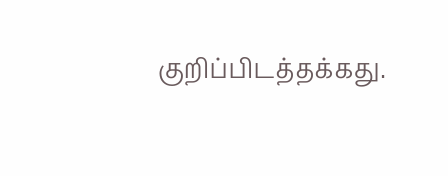குறிப்பிடத்தக்கது.